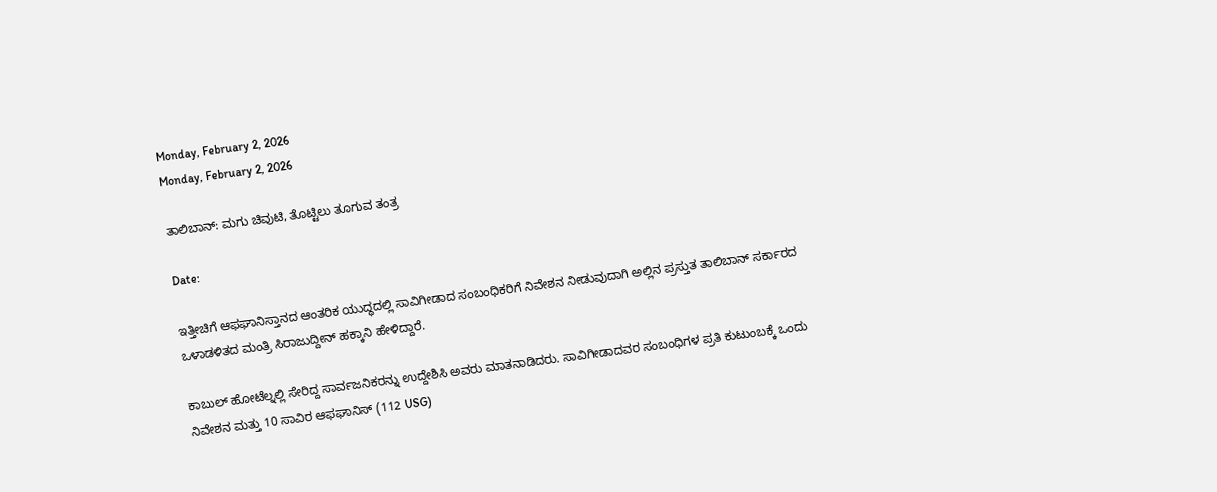Monday, February 2, 2026
Monday, February 2, 2026

ತಾಲಿಬಾನ್: ಮಗು ಚಿವುಟಿ, ತೊಟ್ಟಿಲು ತೂಗುವ ತಂತ್ರ

Date:

ಇತ್ತೀಚಿಗೆ ಆಫಘಾನಿಸ್ತಾನದ ಆಂತರಿಕ ಯುದ್ಧದಲ್ಲಿ ಸಾವಿಗೀಡಾದ ಸಂಬಂಧಿಕರಿಗೆ ನಿವೇಶನ ನೀಡುವುದಾಗಿ ಅಲ್ಲಿನ ಪ್ರಸ್ತುತ ತಾಲಿಬಾನ್ ಸರ್ಕಾರದ ಒಳಾಡಳಿತದ ಮಂತ್ರಿ ಸಿರಾಜುದ್ದೀನ್ ಹಕ್ಕಾನಿ ಹೇಳಿದ್ದಾರೆ.

ಕಾಬುಲ್ ಹೋಟೆಲ್ನಲ್ಲಿ ಸೇರಿದ್ದ ಸಾರ್ವಜನಿಕರನ್ನು ಉದ್ದೇಶಿಸಿ ಅವರು ಮಾತನಾಡಿದರು. ಸಾವಿಗೀಡಾದವರ ಸಂಬಂಧಿಗಳ ಪ್ರತಿ ಕುಟುಂಬಕ್ಕೆ ಒಂದು ನಿವೇಶನ ಮತ್ತು 10 ಸಾವಿರ ಆಫಘಾನಿಸ್ (112 USG)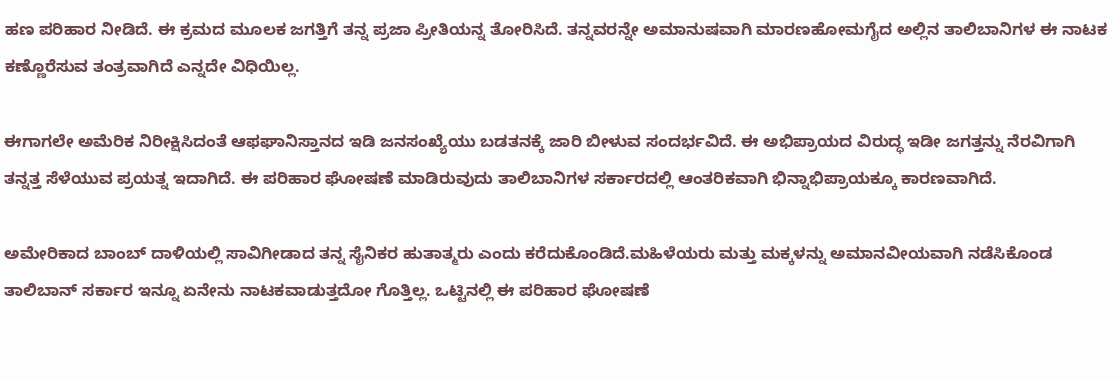ಹಣ ಪರಿಹಾರ ನೀಡಿದೆ. ಈ ಕ್ರಮದ ಮೂಲಕ ಜಗತ್ತಿಗೆ ತನ್ನ ಪ್ರಜಾ ಪ್ರೀತಿಯನ್ನ ತೋರಿಸಿದೆ. ತನ್ನವರನ್ನೇ ಅಮಾನುಷವಾಗಿ ಮಾರಣಹೋಮಗೈದ ಅಲ್ಲಿನ ತಾಲಿಬಾನಿಗಳ ಈ ನಾಟಕ ಕಣ್ಣೊರೆಸುವ ತಂತ್ರವಾಗಿದೆ ಎನ್ನದೇ ವಿಧಿಯಿಲ್ಲ.

ಈಗಾಗಲೇ ಅಮೆರಿಕ ನಿರೀಕ್ಷಿಸಿದಂತೆ ಆಫಘಾನಿಸ್ತಾನದ ಇಡಿ ಜನಸಂಖ್ಯೆಯು ಬಡತನಕ್ಕೆ ಜಾರಿ ಬೀಳುವ ಸಂದರ್ಭವಿದೆ. ಈ ಅಭಿಪ್ರಾಯದ ವಿರುದ್ಧ ಇಡೀ ಜಗತ್ತನ್ನು ನೆರವಿಗಾಗಿ ತನ್ನತ್ತ ಸೆಳೆಯುವ ಪ್ರಯತ್ನ ಇದಾಗಿದೆ. ಈ ಪರಿಹಾರ ಘೋಷಣೆ ಮಾಡಿರುವುದು ತಾಲಿಬಾನಿಗಳ ಸರ್ಕಾರದಲ್ಲಿ ಆಂತರಿಕವಾಗಿ ಭಿನ್ನಾಭಿಪ್ರಾಯಕ್ಕೂ ಕಾರಣವಾಗಿದೆ.

ಅಮೇರಿಕಾದ ಬಾಂಬ್ ದಾಳಿಯಲ್ಲಿ ಸಾವಿಗೀಡಾದ ತನ್ನ ಸೈನಿಕರ ಹುತಾತ್ಮರು ಎಂದು ಕರೆದುಕೊಂಡಿದೆ.ಮಹಿಳೆಯರು ಮತ್ತು ಮಕ್ಕಳನ್ನು ಅಮಾನವೀಯವಾಗಿ ನಡೆಸಿಕೊಂಡ ತಾಲಿಬಾನ್ ಸರ್ಕಾರ ಇನ್ನೂ ಏನೇನು ನಾಟಕವಾಡುತ್ತದೋ ಗೊತ್ತಿಲ್ಲ. ಒಟ್ಟಿನಲ್ಲಿ ಈ ಪರಿಹಾರ ಘೋಷಣೆ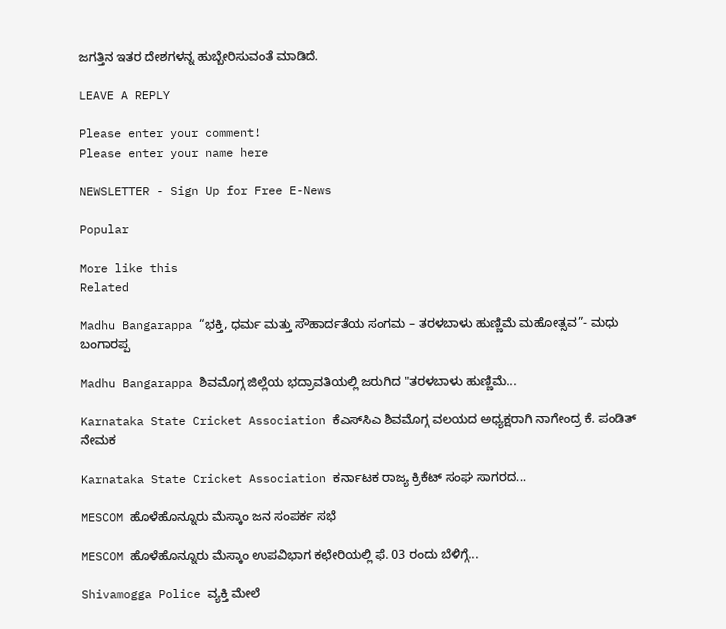ಜಗತ್ತಿನ ಇತರ ದೇಶಗಳನ್ನ ಹುಬ್ಬೇರಿಸುವಂತೆ ಮಾಡಿದೆ.

LEAVE A REPLY

Please enter your comment!
Please enter your name here

NEWSLETTER - Sign Up for Free E-News

Popular

More like this
Related

Madhu Bangarappa “ಭಕ್ತಿ, ಧರ್ಮ ಮತ್ತು ಸೌಹಾರ್ದತೆಯ ಸಂಗಮ – ತರಳಬಾಳು ಹುಣ್ಣಿಮೆ ಮಹೋತ್ಸವ”- ಮಧು ಬಂಗಾರಪ್ಪ

Madhu Bangarappa ಶಿವಮೊಗ್ಗ ಜಿಲ್ಲೆಯ ಭದ್ರಾವತಿಯಲ್ಲಿ ಜರುಗಿದ "ತರಳಬಾಳು ಹುಣ್ಣಿಮೆ...

Karnataka State Cricket Association ಕೆಎಸ್‌ಸಿಎ ಶಿವಮೊಗ್ಗ ವಲಯದ ಅಧ್ಯಕ್ಷರಾಗಿ ನಾಗೇಂದ್ರ ಕೆ. ಪಂಡಿತ್ ನೇಮಕ

Karnataka State Cricket Association ಕರ್ನಾಟಕ ರಾಜ್ಯ ಕ್ರಿಕೆಟ್ ಸಂಘ ಸಾಗರದ...

MESCOM ಹೊಳೆಹೊನ್ನೂರು ಮೆಸ್ಕಾಂ ಜನ ಸಂಪರ್ಕ ಸಭೆ

MESCOM ಹೊಳೆಹೊನ್ನೂರು ಮೆಸ್ಕಾಂ ಉಪವಿಭಾಗ ಕಛೇರಿಯಲ್ಲಿ ಫೆ. 03 ರಂದು ಬೆಳಿಗ್ಗೆ...

Shivamogga Police ವ್ಯಕ್ತಿ ಮೇಲೆ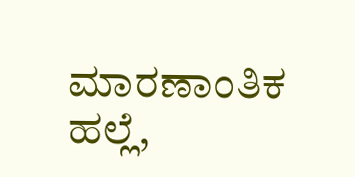ಮಾರಣಾಂತಿಕ ಹಲ್ಲೆ,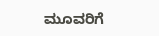ಮೂವರಿಗೆ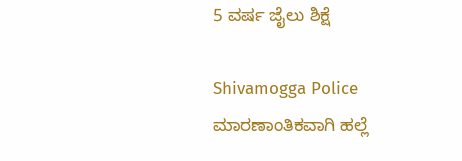5 ವರ್ಷ ಜೈಲು ಶಿಕ್ಷೆ

Shivamogga Police ಮಾರಣಾಂತಿಕವಾಗಿ ಹಲ್ಲೆ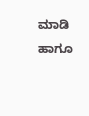ಮಾಡಿ ಹಾಗೂ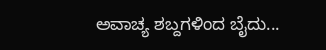ಅವಾಚ್ಯ ಶಬ್ದಗಳಿಂದ ಬೈದು...